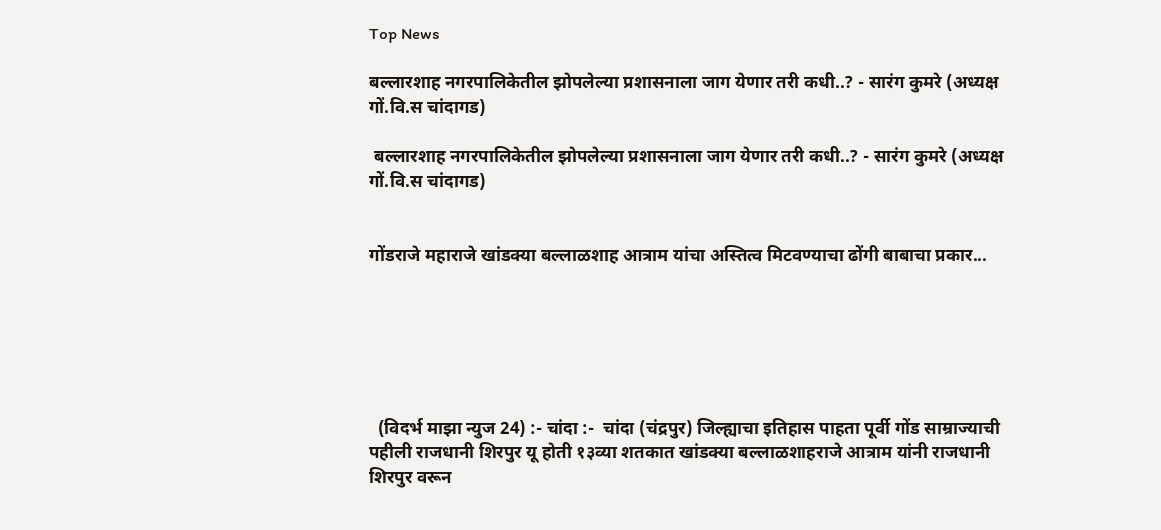Top News

बल्लारशाह नगरपालिकेतील झोपलेल्या प्रशासनाला जाग येणार तरी कधी..? - सारंग कुमरे (अध्यक्ष गों.वि.स चांदागड)

 बल्लारशाह नगरपालिकेतील झोपलेल्या प्रशासनाला जाग येणार तरी कधी..? - सारंग कुमरे (अध्यक्ष गों.वि.स चांदागड)


गोंडराजे महाराजे खांडक्या बल्लाळशाह आत्राम यांचा अस्तित्व मिटवण्याचा ढोंगी बाबाचा प्रकार...






  (विदर्भ माझा न्युज 24) :- चांदा :-  चांदा (चंद्रपुर) जिल्ह्याचा इतिहास पाहता पूर्वी गोंड साम्राज्याची पहीली ‌राजधानी शिरपुर यू होती १३व्या शतकात खांडक्या बल्लाळशाहराजे आत्राम यांनी राजधानी शिरपुर वरून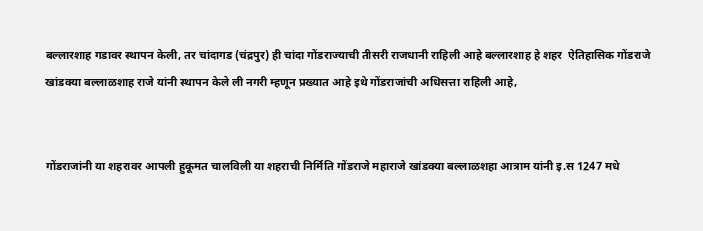बल्लारशाह गडावर स्थापन केली, तर चांदागड (चंद्रपुर) ही चांदा गोंडराज्याची तीसरी राजधानी राहिली आहे बल्लारशाह हे शहर  ऐतिहासिक गोंडराजे खांडक्या बल्लाळशाह राजे यांनी‌ स्थापन केले ली नगरी म्हणून प्रख्यात आहे इथे गोंडराजांची अधिसत्ता राहिली आहे,


गोंडराजांनी या शहरावर आपली हुकूमत चालविली या शहराची निर्मिति गोंडराजे महाराजे खांडक्या बल्लाळशहा आत्राम यांनी इ.स 1247 मधे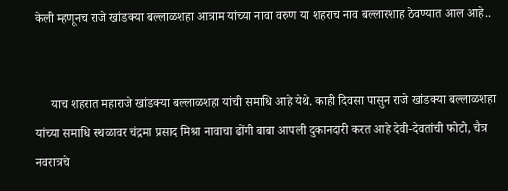केली म्हणूनच राजे खांडक्या बल्लाळशहा आत्राम यांच्या नावा वरुण या शहराच नाव बल्लारशाह ठेवण्यात आल आहे..


     याच शहरात महाराजे खांडक्या बल्लाळशहा यांची समाधि आहे येथे. काही दिवसा पासुन राजे खांडक्या बल्लाळशहा यांच्या समाधि स्थळावर चंद्रमा प्रसाद मिश्रा नावाचा ढोंगी बाबा आपली दुकानदारी करत आहे देवी-देवतांची फोटो, चैत्र नवरात्रचे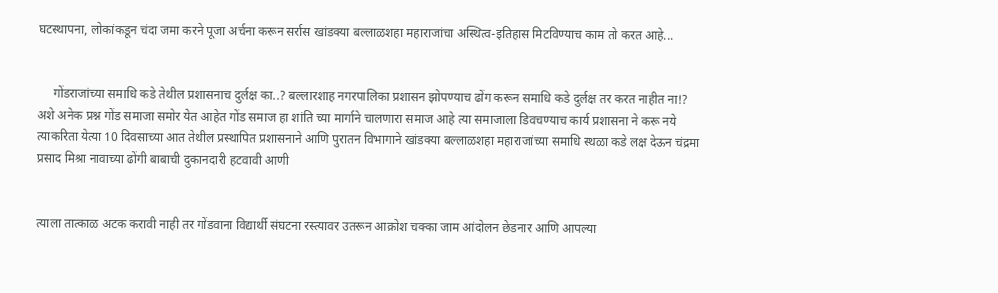घटस्थापना, लोकांकडून चंदा जमा करने पूजा अर्चना करून सर्रास खांडक्या बल्लाळशहा महाराजांचा अस्थित्व-इतिहास मिटविण्याच काम तो करत आहे...


     गोंडराजांच्या समाधि कडे तेथील प्रशासनाच दुर्लक्ष का..? बल्लारशाह नगरपालिका प्रशासन झोपण्याच ढोंग करून समाधि कडे दुर्लक्ष तर करत नाहीत ना!? अशे अनेक प्रश्न गोंड समाजा समोर येत आहेत गोंड समाज हा शांति च्या मार्गाने चालणारा समाज आहे त्या समाजाला डिवचण्याच कार्य प्रशासना ने करू नये त्याकरिता येत्या 10 दिवसाच्या आत तेथील प्रस्थापित प्रशासनाने आणि पुरातन विभागाने खांडक्या बल्लाळशहा महाराजांच्या समाधि स्थळा कडे लक्ष देऊन चंद्रमा प्रसाद मिश्रा नावाच्या ढोंगी बाबाची दुकानदारी हटवावी आणी


त्याला तात्काळ अटक करावी नाही तर गोंडवाना विद्यार्थी संघटना रस्त्यावर उतरून आक्रोश चक्का जाम आंदोलन छेडनार आणि आपल्या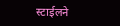स्टाईलने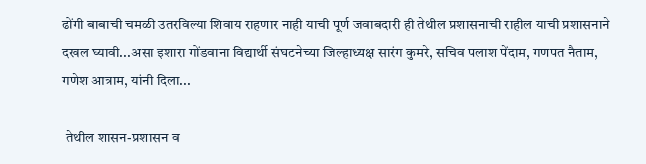ढोंगी बाबाची चमळी उतरविल्या शिवाय राहणार नाही याची पूर्ण जवाबदारी ही तेथील प्रशासनाची राहील याची प्रशासनाने दखल घ्यावी...असा इशारा गोंडवाना विद्यार्थी संघटनेच्या जिल्हाध्यक्ष सारंग कुमरे, सचिव पलाश पेंदाम, गणपत नैताम, गणेश आत्राम, यांनी दिला...

 तेथील शासन-प्रशासन व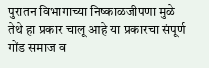पुरातन विभागाच्या निष्काळजीपणा मुळे तेथे हा प्रकार चालू आहे या प्रकारचा संपूर्ण गोंड समाज व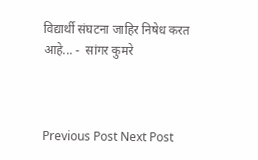विद्यार्थी संघटना जाहिर निषेध करत आहे... -  सांगर कुमरे



Previous Post Next Post